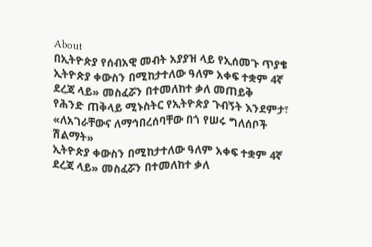About
በኢትዮጵያ የሰብአዊ መብት አያያዝ ላይ የኢሰመጉ ጥያቄ
ኢትዮጵያ ቀውስን በሚከታተለው ዓለም አቀፍ ተቋም 4ኛ ደረጃ ላይ» መስፈሯን በተመለከተ ቃለ መጠይቅ
የሕንድ ጠቅላይ ሚኑስትር የኢትዮጵያ ጉብኝት እንደምታ፣
«ለአገራቸውና ለማኅበረሰባቸው በጎ የሠሩ ግለሰቦች ሽልማት»
ኢትዮጵያ ቀውስን በሚከታተለው ዓለም አቀፍ ተቋም 4ኛ ደረጃ ላይ» መስፈሯን በተመለከተ ቃለ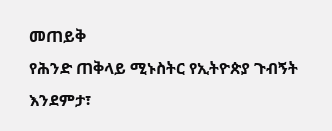መጠይቅ
የሕንድ ጠቅላይ ሚኑስትር የኢትዮጵያ ጉብኝት እንደምታ፣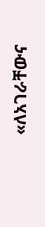«ለአገራቸውና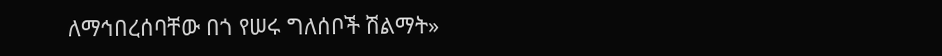ለማኅበረሰባቸው በጎ የሠሩ ግለሰቦች ሽልማት»